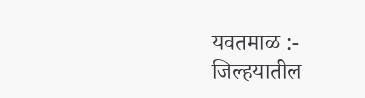यवतमाळ :- जिल्हयातील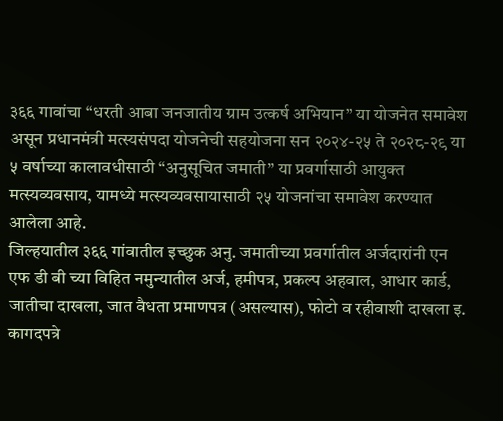३६६ गावांचा “धरती आबा जनजातीय ग्राम उत्कर्ष अभियान” या योजनेत समावेश असून प्रधानमंत्री मत्स्यसंपदा योजनेची सहयोजना सन २०२४-२५ ते २०२८-२९ या ५ वर्षाच्या कालावधीसाठी “अनुसूचित जमाती” या प्रवर्गासाठी आयुक्त मत्स्यव्यवसाय, यामध्ये मत्स्यव्यवसायासाठी २५ योजनांचा समावेश करण्यात आलेला आहे.
जिल्हयातील ३६६ गांवातील इच्छुक अनु. जमातीच्या प्रवर्गातील अर्जदारांनी एन एफ डी बी च्या विहित नमुन्यातील अर्ज, हमीपत्र, प्रकल्प अहवाल, आधार कार्ड, जातीचा दाखला, जात वैधता प्रमाणपत्र (असल्यास), फोटो व रहीवाशी दाखला इ. कागदपत्रे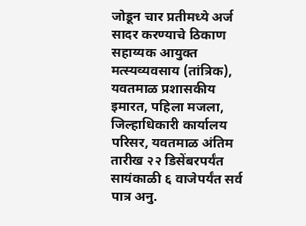जोडून चार प्रतीमध्ये अर्ज सादर करण्याचे ठिकाण सहाय्यक आयुक्त मत्स्यव्यवसाय (तांत्रिक), यवतमाळ प्रशासकीय इमारत, पहिला मजला, जिल्हाधिकारी कार्यालय परिसर, यवतमाळ अंतिम तारीख २२ डिसेंबरपर्यंत सायंकाळी ६ वाजेपर्यंत सर्व पात्र अनु.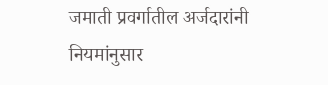जमाती प्रवर्गातील अर्जदारांनी नियमांनुसार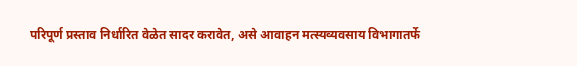परिपूर्ण प्रस्ताव निर्धारित वेळेत सादर करावेत, असे आवाहन मत्स्यव्यवसाय विभागातर्फे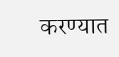करण्यात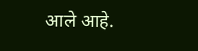आले आहे.